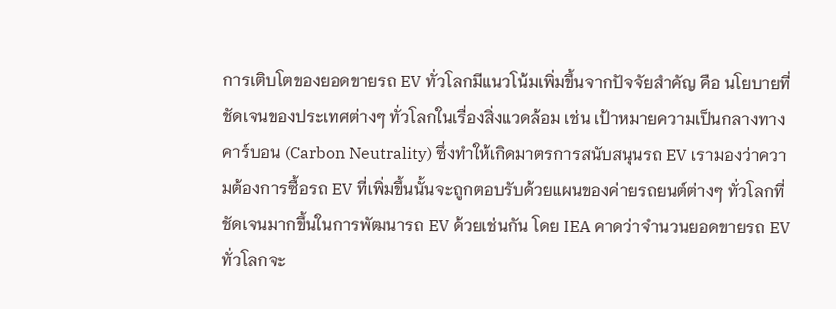การเติบโตของยอดขายรถ EV ทั่วโลกมีแนวโน้มเพิ่มขึ้นจากปัจจัยสำคัญ คือ นโยบายที่ชัดเจนของประเทศต่างๆ ทั่วโลกในเรื่องสิ่งแวดล้อม เช่น เป้าหมายความเป็นกลางทางคาร์บอน (Carbon Neutrality) ซึ่งทำให้เกิดมาตรการสนับสนุนรถ EV เรามองว่าความต้องการซื้อรถ EV ที่เพิ่มขึ้นนั้นจะถูกตอบรับด้วยแผนของค่ายรถยนต์ต่างๆ ทั่วโลกที่ชัดเจนมากขึ้นในการพัฒนารถ EV ด้วยเช่นกัน โดย IEA คาดว่าจำนวนยอดขายรถ EV ทั่วโลกจะ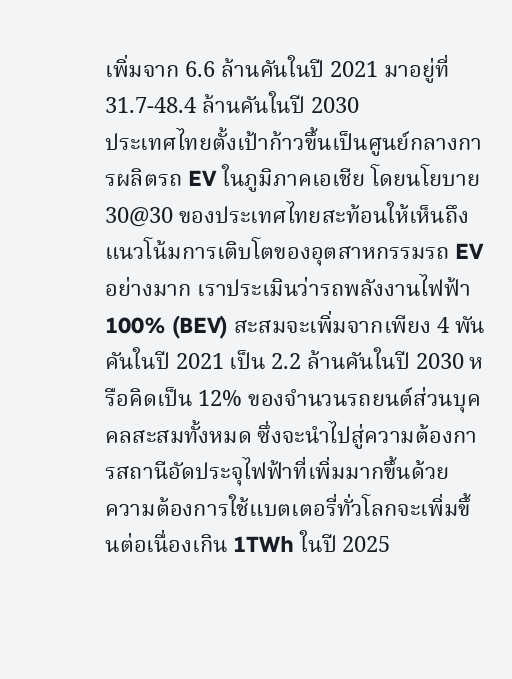เพิ่มจาก 6.6 ล้านคันในปี 2021 มาอยู่ที่ 31.7-48.4 ล้านคันในปี 2030
ประเทศไทยตั้งเป้าก้าวขึ้นเป็นศูนย์กลางการผลิตรถ EV ในภูมิภาคเอเชีย โดยนโยบาย 30@30 ของประเทศไทยสะท้อนให้เห็นถึงแนวโน้มการเติบโตของอุตสาหกรรมรถ EV อย่างมาก เราประเมินว่ารถพลังงานไฟฟ้า 100% (BEV) สะสมจะเพิ่มจากเพียง 4 พันคันในปี 2021 เป็น 2.2 ล้านคันในปี 2030 หรือคิดเป็น 12% ของจำนวนรถยนต์ส่วนบุคคลสะสมทั้งหมด ซึ่งจะนำไปสู่ความต้องการสถานีอัดประจุไฟฟ้าที่เพิ่มมากขึ้นด้วย
ความต้องการใช้แบตเตอรี่ทั่วโลกจะเพิ่มขึ้นต่อเนื่องเกิน 1TWh ในปี 2025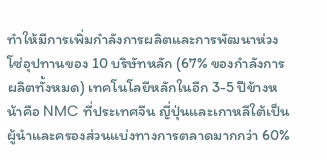ทำให้มีการเพิ่มกำลังการผลิตและการพัฒนาห่วงโซ่อุปทานของ 10 บริษัทหลัก (67% ของกำลังการผลิตทั้งหมด) เทคโนโลยีหลักในอีก 3-5 ปีข้างหน้าคือ NMC ที่ประเทศจีน ญี่ปุ่นและเกาหลีใต้เป็นผู้นำและครองส่วนแบ่งทางการตลาดมากกว่า 60%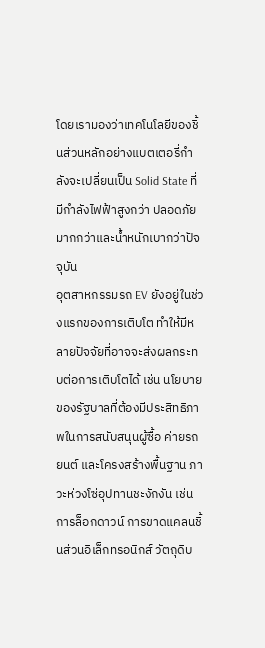โดยเรามองว่าเทคโนโลยีของชิ้นส่วนหลักอย่างแบตเตอรี่กำลังจะเปลี่ยนเป็น Solid State ที่มีกำลังไฟฟ้าสูงกว่า ปลอดภัยมากกว่าและน้ำหนักเบากว่าปัจจุบัน
อุตสาหกรรมรถ EV ยังอยู่ในช่วงแรกของการเติบโต ทำให้มีหลายปัจจัยที่อาจจะส่งผลกระทบต่อการเติบโตได้ เช่น นโยบายของรัฐบาลที่ต้องมีประสิทธิภาพในการสนับสนุนผู้ซื้อ ค่ายรถยนต์ และโครงสร้างพื้นฐาน ภาวะห่วงโซ่อุปทานชะงักงัน เช่น การล็อกดาวน์ การขาดแคลนชิ้นส่วนอิเล็กทรอนิกส์ วัตถุดิบ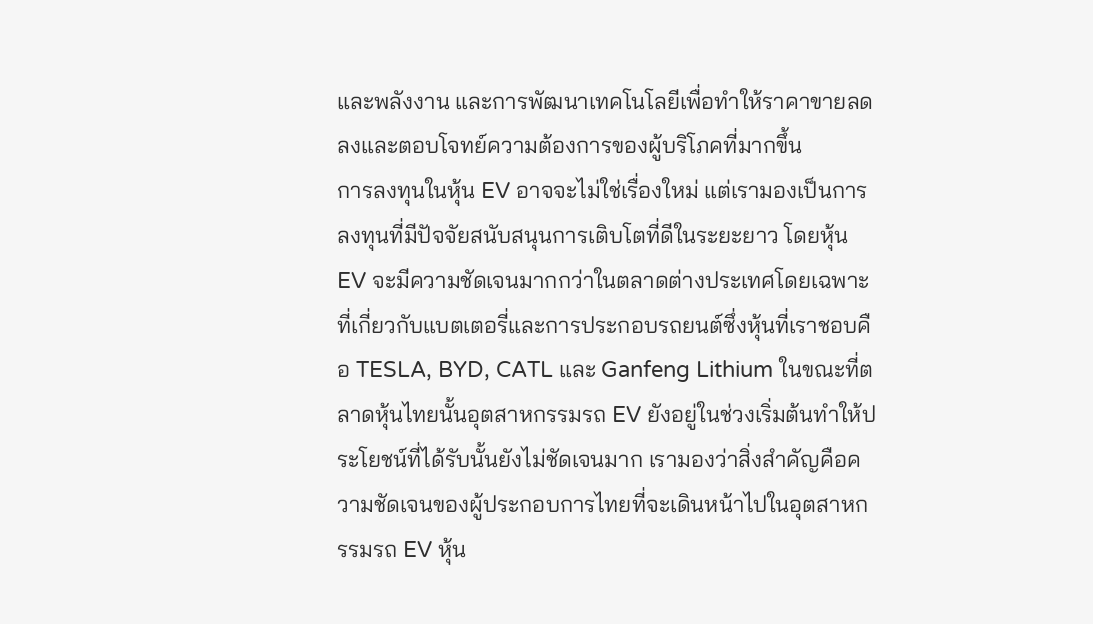และพลังงาน และการพัฒนาเทคโนโลยีเพื่อทำให้ราคาขายลดลงและตอบโจทย์ความต้องการของผู้บริโภคที่มากขึ้น
การลงทุนในหุ้น EV อาจจะไม่ใช่เรื่องใหม่ แต่เรามองเป็นการลงทุนที่มีปัจจัยสนับสนุนการเติบโตที่ดีในระยะยาว โดยหุ้น EV จะมีความชัดเจนมากกว่าในตลาดต่างประเทศโดยเฉพาะที่เกี่ยวกับแบตเตอรี่และการประกอบรถยนต์ซึ่งหุ้นที่เราชอบคือ TESLA, BYD, CATL และ Ganfeng Lithium ในขณะที่ตลาดหุ้นไทยนั้นอุตสาหกรรมรถ EV ยังอยู่ในช่วงเริ่มต้นทำให้ประโยชน์ที่ได้รับนั้นยังไม่ชัดเจนมาก เรามองว่าสิ่งสำคัญคือความชัดเจนของผู้ประกอบการไทยที่จะเดินหน้าไปในอุตสาหกรรมรถ EV หุ้น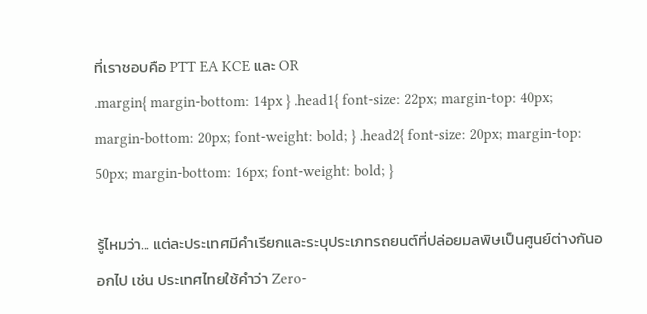ที่เราชอบคือ PTT EA KCE และ OR
.margin{ margin-bottom: 14px } .head1{ font-size: 22px; margin-top: 40px; margin-bottom: 20px; font-weight: bold; } .head2{ font-size: 20px; margin-top: 50px; margin-bottom: 16px; font-weight: bold; }

รู้ไหมว่า... แต่ละประเทศมีคำเรียกและระบุประเภทรถยนต์ที่ปล่อยมลพิษเป็นศูนย์ต่างกันออกไป เช่น ประเทศไทยใช้คำว่า Zero-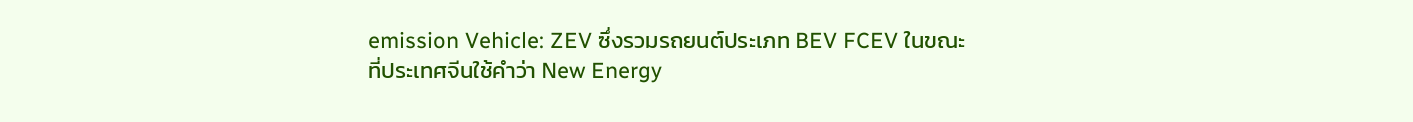emission Vehicle: ZEV ซึ่งรวมรถยนต์ประเภท BEV FCEV ในขณะที่ประเทศจีนใช้คำว่า New Energy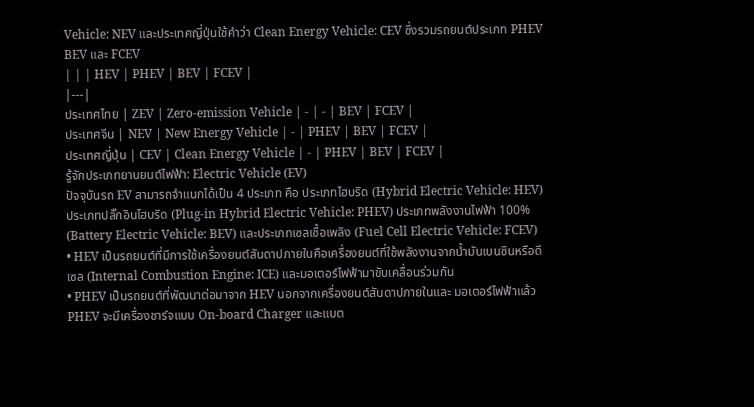Vehicle: NEV และประเทศญี่ปุ่นใช้คำว่า Clean Energy Vehicle: CEV ซึ่งรวมรถยนต์ประเภท PHEV BEV และ FCEV
| | | HEV | PHEV | BEV | FCEV |
|---|
ประเทศไทย | ZEV | Zero-emission Vehicle | - | - | BEV | FCEV |
ประเทศจีน | NEV | New Energy Vehicle | - | PHEV | BEV | FCEV |
ประเทศญี่ปุ่น | CEV | Clean Energy Vehicle | - | PHEV | BEV | FCEV |
รู้จักประเภทยานยนต์ไฟฟ้า: Electric Vehicle (EV)
ปัจจุบันรถ EV สามารถจำแนกได้เป็น 4 ประเภท คือ ประเภทไฮบริด (Hybrid Electric Vehicle: HEV) ประเภทปลั๊กอินไฮบริด (Plug-in Hybrid Electric Vehicle: PHEV) ประเภทพลังงานไฟฟ้า 100% (Battery Electric Vehicle: BEV) และประเภทเซลเชื้อเพลิง (Fuel Cell Electric Vehicle: FCEV)
• HEV เป็นรถยนต์ที่มีการใช้เครื่องยนต์สันดาปภายในคือเครื่องยนต์ที่ใช้พลังงานจากน้ำมันเบนซินหรือดีเซล (Internal Combustion Engine: ICE) และมอเตอร์ไฟฟ้ามาขับเคลื่อนร่วมกัน
• PHEV เป็นรถยนต์ที่พัฒนาต่อมาจาก HEV นอกจากเครื่องยนต์สันดาปภายในและ มอเตอร์ไฟฟ้าแล้ว PHEV จะมีเครื่องชาร์จแบบ On-board Charger และแบต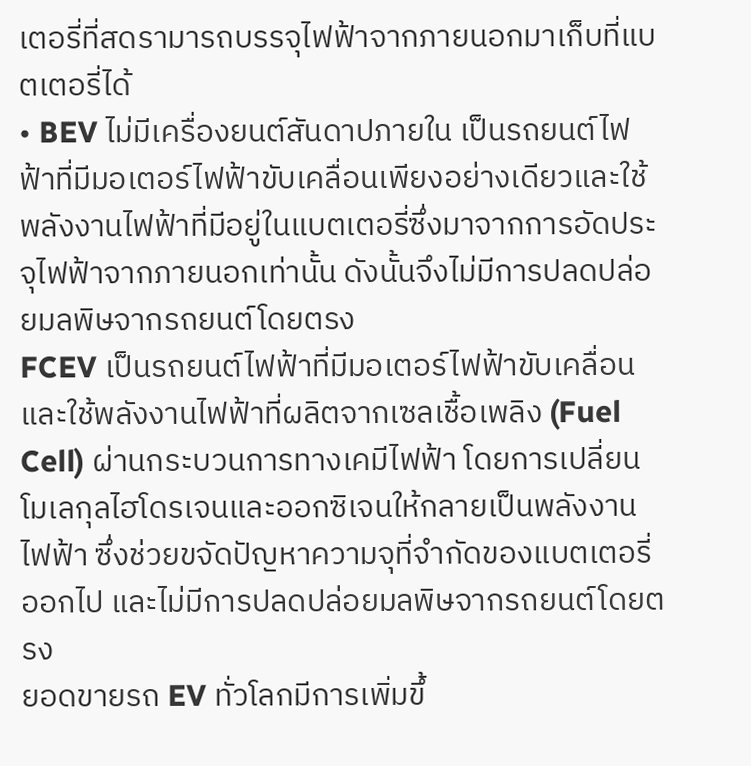เตอรี่ที่สดรามารถบรรจุไฟฟ้าจากภายนอกมาเก็บที่แบตเตอรี่ได้
• BEV ไม่มีเครื่องยนต์สันดาปภายใน เป็นรถยนต์ไฟฟ้าที่มีมอเตอร์ไฟฟ้าขับเคลื่อนเพียงอย่างเดียวและใช้พลังงานไฟฟ้าที่มีอยู่ในแบตเตอรี่ซึ่งมาจากการอัดประจุไฟฟ้าจากภายนอกเท่านั้น ดังนั้นจึงไม่มีการปลดปล่อยมลพิษจากรถยนต์โดยตรง
FCEV เป็นรถยนต์ไฟฟ้าที่มีมอเตอร์ไฟฟ้าขับเคลื่อนและใช้พลังงานไฟฟ้าที่ผลิตจากเซลเชื้อเพลิง (Fuel Cell) ผ่านกระบวนการทางเคมีไฟฟ้า โดยการเปลี่ยนโมเลกุลไฮโดรเจนและออกซิเจนให้กลายเป็นพลังงานไฟฟ้า ซึ่งช่วยขจัดปัญหาความจุที่จำกัดของแบตเตอรี่ออกไป และไม่มีการปลดปล่อยมลพิษจากรถยนต์โดยตรง
ยอดขายรถ EV ทั่วโลกมีการเพิ่มขึ้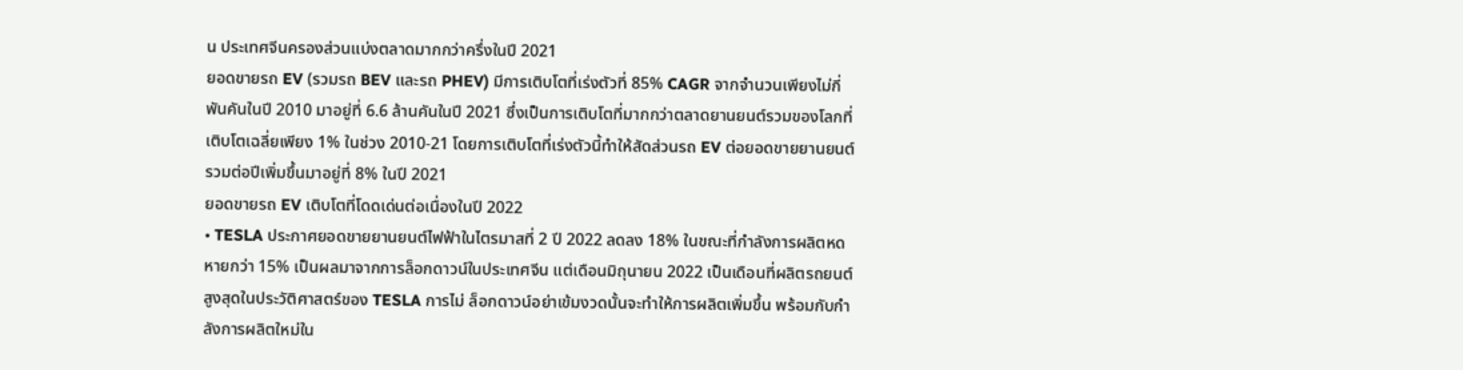น ประเทศจีนครองส่วนแบ่งตลาดมากกว่าครึ่งในปี 2021
ยอดขายรถ EV (รวมรถ BEV และรถ PHEV) มีการเติบโตที่เร่งตัวที่ 85% CAGR จากจำนวนเพียงไม่กี่พันคันในปี 2010 มาอยู่ที่ 6.6 ล้านคันในปี 2021 ซึ่งเป็นการเติบโตที่มากกว่าตลาดยานยนต์รวมของโลกที่เติบโตเฉลี่ยเพียง 1% ในช่วง 2010-21 โดยการเติบโตที่เร่งตัวนี้ทำให้สัดส่วนรถ EV ต่อยอดขายยานยนต์รวมต่อปีเพิ่มขึ้นมาอยู่ที่ 8% ในปี 2021
ยอดขายรถ EV เติบโตที่โดดเด่นต่อเนื่องในปี 2022
• TESLA ประกาศยอดขายยานยนต์ไฟฟ้าในไตรมาสที่ 2 ปี 2022 ลดลง 18% ในขณะที่กำลังการผลิตหดหายกว่า 15% เป็นผลมาจากการล็อกดาวน์ในประเทศจีน แต่เดือนมิถุนายน 2022 เป็นเดือนที่ผลิตรถยนต์สูงสุดในประวัติศาสตร์ของ TESLA การไม่ ล็อกดาวน์อย่าเข้มงวดนั้นจะทำให้การผลิตเพิ่มขึ้น พร้อมกับกำลังการผลิตใหม่ใน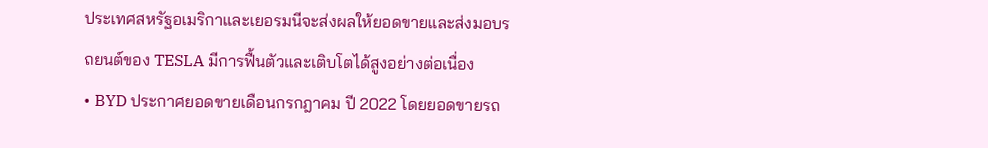ประเทศสหรัฐอเมริกาและเยอรมนีจะส่งผลให้ยอดขายและส่งมอบรถยนต์ของ TESLA มีการฟื้นตัวและเติบโตได้สูงอย่างต่อเนื่อง
• BYD ประกาศยอดขายเดือนกรกฎาคม ปี 2022 โดยยอดขายรถ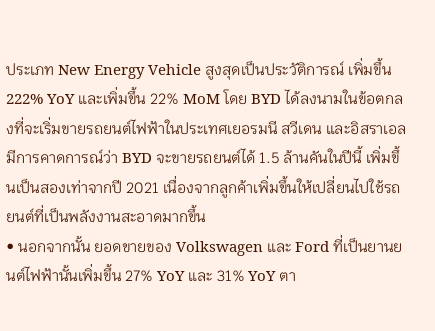ประเภท New Energy Vehicle สูงสุดเป็นประวัติการณ์ เพิ่มขึ้น 222% YoY และเพิ่มขึ้น 22% MoM โดย BYD ได้ลงนามในข้อตกลงที่จะเริ่มขายรถยนต์ไฟฟ้าในประเทศเยอรมนี สวีเดน และอิสราเอล มีการคาดการณ์ว่า BYD จะขายรถยนต์ได้ 1.5 ล้านคันในปีนี้ เพิ่มขึ้นเป็นสองเท่าจากปี 2021 เนื่องจากลูกค้าเพิ่มขึ้นให้เปลี่ยนไปใช้รถยนต์ที่เป็นพลังงานสะอาดมากขึ้น
• นอกจากนั้น ยอดขายของ Volkswagen และ Ford ที่เป็นยานยนต์ไฟฟ้านั้นเพิ่มขึ้น 27% YoY และ 31% YoY ตา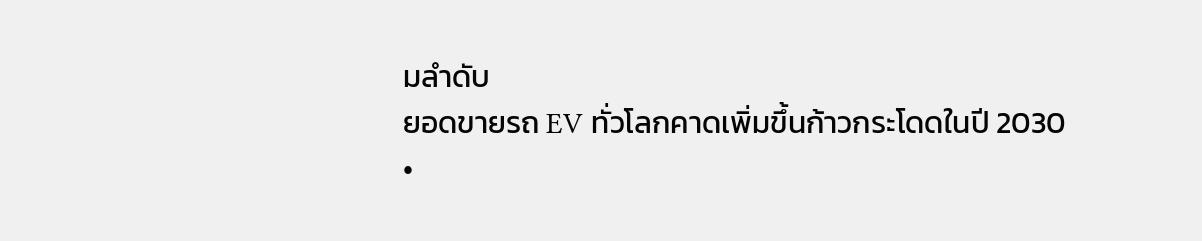มลำดับ
ยอดขายรถ EV ทั่วโลกคาดเพิ่มขึ้นก้าวกระโดดในปี 2030
•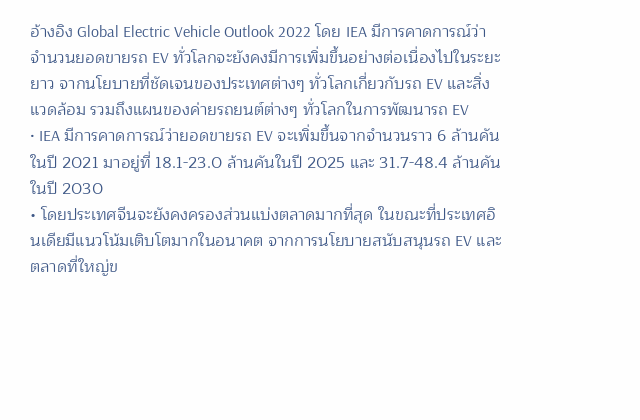อ้างอิง Global Electric Vehicle Outlook 2022 โดย IEA มีการคาดการณ์ว่าจำนวนยอดขายรถ EV ทั่วโลกจะยังคงมีการเพิ่มขึ้นอย่างต่อเนื่องไปในระยะยาว จากนโยบายที่ชัดเจนของประเทศต่างๆ ทั่วโลกเกี่ยวกับรถ EV และสิ่งแวดล้อม รวมถึงแผนของค่ายรถยนต์ต่างๆ ทั่วโลกในการพัฒนารถ EV
• IEA มีการคาดการณ์ว่ายอดขายรถ EV จะเพิ่มขึ้นจากจำนวนราว 6 ล้านคันในปี 2021 มาอยู่ที่ 18.1-23.0 ล้านคันในปี 2025 และ 31.7-48.4 ล้านคันในปี 2030
• โดยประเทศจีนจะยังคงครองส่วนแบ่งตลาดมากที่สุด ในขณะที่ประเทศอินเดียมีแนวโน้มเติบโตมากในอนาคต จากการนโยบายสนับสนุนรถ EV และตลาดที่ใหญ่ข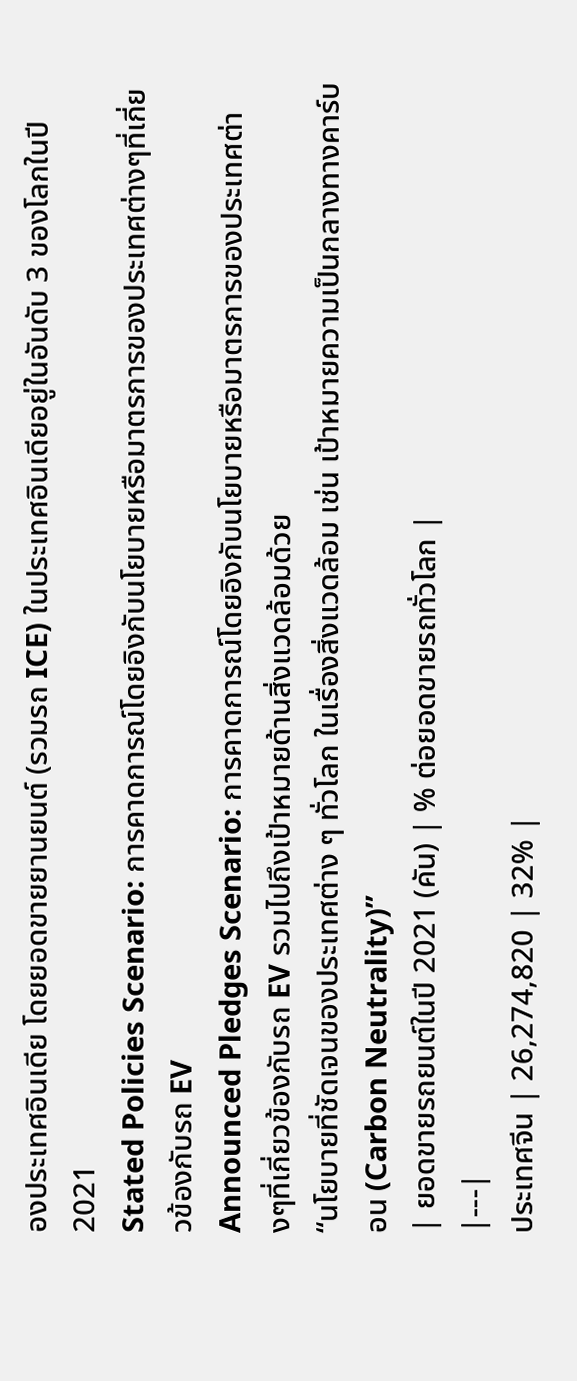องประเทศอินเดีย โดยยอดขายยานยนต์ (รวมรถ ICE) ในประเทศอินเดียอยู่ในอันดับ 3 ของโลกในปี 2021
Stated Policies Scenario: การคาดการณ์โดยอิงกับนโยบายหรือมาตรการของประเทศต่างๆที่เกี่ยวข้องกับรถ EV
Announced Pledges Scenario: การคาดการณ์โดยอิงกับนโยบายหรือมาตรการของประเทศต่างๆที่เกี่ยวข้องกับรถ EV รวมไปถึงเป้าหมายด้านสิ่งแวดล้อมด้วย
“นโยบายที่ชัดเจนของประเทศต่าง ๆ ทั่วโลก ในเรื่องสิ่งแวดล้อม เช่น เป้าหมายความเป็นกลางทางคาร์บอน (Carbon Neutrality)”
| ยอดขายรถยนต์ในปี 2021 (คัน) | % ต่อยอดขายรถทั่วโลก |
|---|
ประเทศจีน | 26,274,820 | 32% |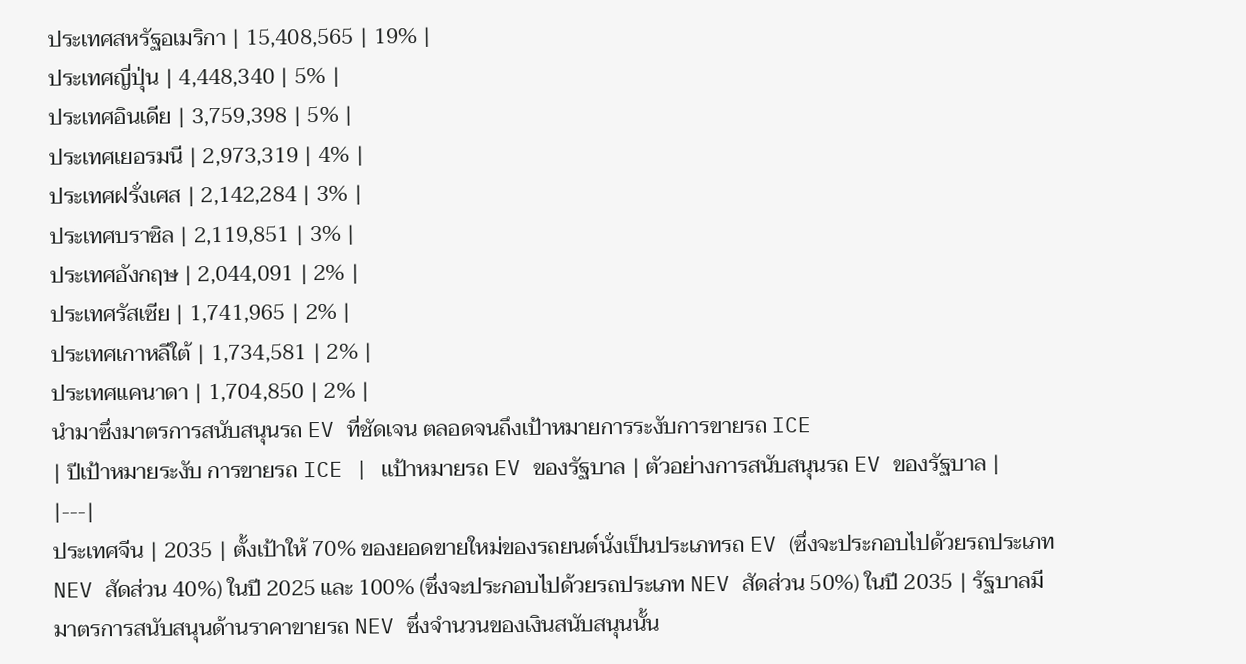ประเทศสหรัฐอเมริกา | 15,408,565 | 19% |
ประเทศญี่ปุ่น | 4,448,340 | 5% |
ประเทศอินเดีย | 3,759,398 | 5% |
ประเทศเยอรมนี | 2,973,319 | 4% |
ประเทศฝรั่งเศส | 2,142,284 | 3% |
ประเทศบราซิล | 2,119,851 | 3% |
ประเทศอังกฤษ | 2,044,091 | 2% |
ประเทศรัสเซีย | 1,741,965 | 2% |
ประเทศเกาหลีใต้ | 1,734,581 | 2% |
ประเทศแคนาดา | 1,704,850 | 2% |
นำมาซึ่งมาตรการสนับสนุนรถ EV ที่ชัดเจน ตลอดจนถึงเป้าหมายการระงับการขายรถ ICE
| ปีเป้าหมายระงับ การขายรถ ICE | เเป้าหมายรถ EV ของรัฐบาล | ตัวอย่างการสนับสนุนรถ EV ของรัฐบาล |
|---|
ประเทศจีน | 2035 | ตั้งเป้าให้ 70% ของยอดขายใหม่ของรถยนต์นั่งเป็นประเภทรถ EV (ซึ่งจะประกอบไปด้วยรถประเภท NEV สัดส่วน 40%) ในปี 2025 และ 100% (ซึ่งจะประกอบไปด้วยรถประเภท NEV สัดส่วน 50%) ในปี 2035 | รัฐบาลมีมาตรการสนับสนุนด้านราคาขายรถ NEV ซึ่งจำนวนของเงินสนับสนุนนั้น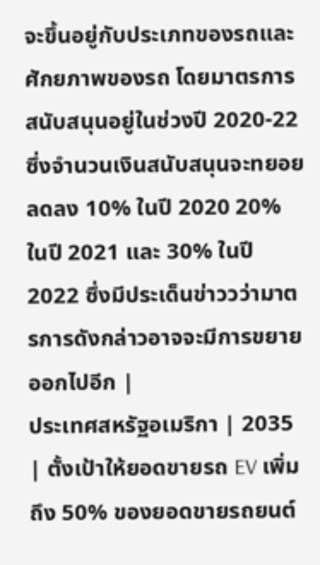จะขึ้นอยู่กับประเภทของรถและศักยภาพของรถ โดยมาตรการสนับสนุนอยู่ในช่วงปี 2020-22 ซึ่งจำนวนเงินสนับสนุนจะทยอยลดลง 10% ในปี 2020 20% ในปี 2021 และ 30% ในปี 2022 ซึ่งมีประเด็นข่าววว่ามาตรการดังกล่าวอาจจะมีการขยายออกไปอีก |
ประเทศสหรัฐอเมริกา | 2035 | ตั้งเป้าให้ยอดขายรถ EV เพิ่มถึง 50% ของยอดขายรถยนต์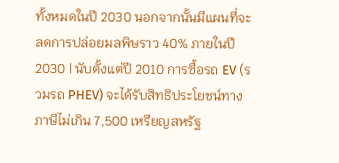ทั้งหมดในปี 2030 นอกจากนั้นมีแผนที่จะลดการปล่อยมลพิษราว 40% ภายในปี 2030 | นับตั้งแต่ปี 2010 การซื้อรถ EV (รวมรถ PHEV) จะได้รับสิทธิประโยชน์ทางภาษีไม่เกิน 7,500 เหรียญสหรัฐ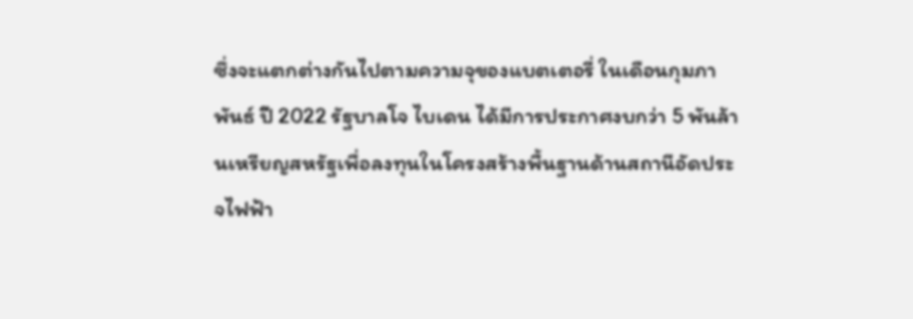ซึ่งจะแตกต่างกันไปตามความจุของแบตเตอรี่ ในเดือนกุมภาพันธ์ ปี 2022 รัฐบาลโจ ไบเดน ได้มีการประกาศงบกว่า 5 พันล้านเหรียญสหรัฐเพื่อลงทุนในโครงสร้างพื้นฐานด้านสถานีอัดประจไฟฟ้า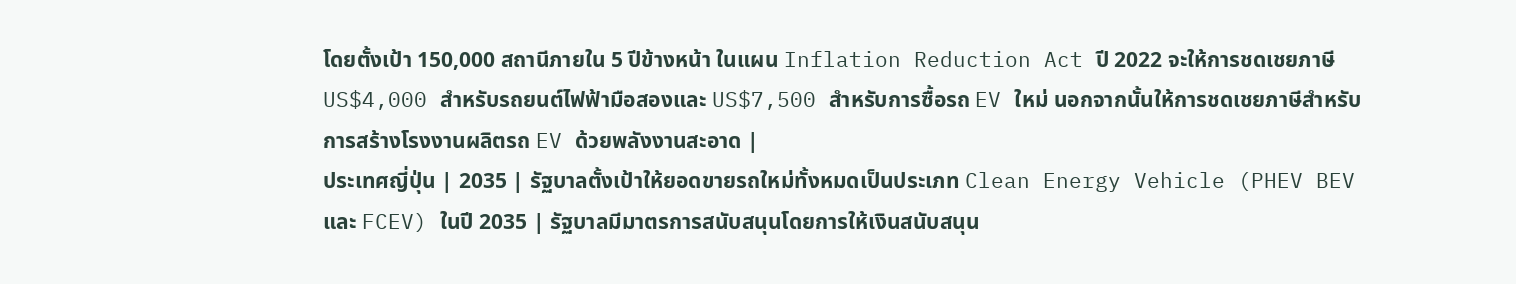โดยตั้งเป้า 150,000 สถานีภายใน 5 ปีข้างหน้า ในแผน Inflation Reduction Act ปี 2022 จะให้การชดเชยภาษี US$4,000 สำหรับรถยนต์ไฟฟ้ามือสองและ US$7,500 สำหรับการซื้อรถ EV ใหม่ นอกจากนั้นให้การชดเชยภาษีสำหรับการสร้างโรงงานผลิตรถ EV ด้วยพลังงานสะอาด |
ประเทศญี่ปุ่น | 2035 | รัฐบาลตั้งเป้าให้ยอดขายรถใหม่ทั้งหมดเป็นประเภท Clean Energy Vehicle (PHEV BEV และ FCEV) ในปี 2035 | รัฐบาลมีมาตรการสนับสนุนโดยการให้เงินสนับสนุน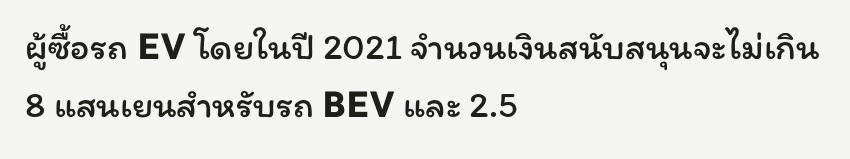ผู้ซื้อรถ EV โดยในปี 2021 จำนวนเงินสนับสนุนจะไม่เกิน 8 แสนเยนสำหรับรถ BEV และ 2.5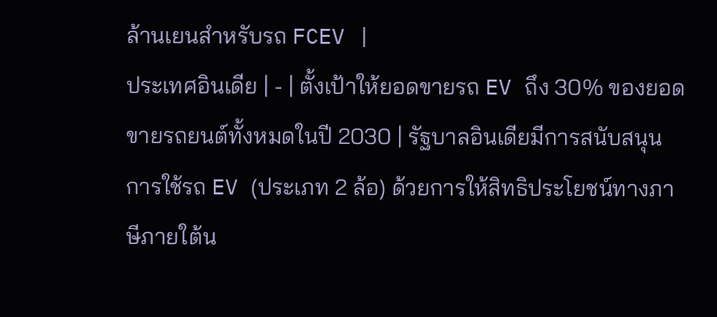ล้านเยนสำหรับรถ FCEV |
ประเทศอินเดีย | - | ตั้งเป้าให้ยอดขายรถ EV ถึง 30% ของยอดขายรถยนต์ทั้งหมดในปี 2030 | รัฐบาลอินเดียมีการสนับสนุนการใช้รถ EV (ประเภท 2 ล้อ) ด้วยการให้สิทธิประโยชน์ทางภาษีภายใต้น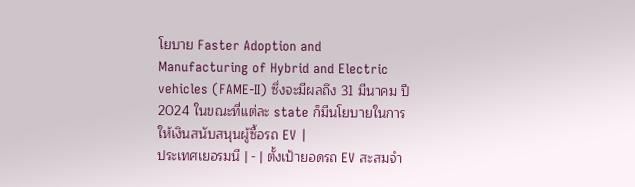โยบาย Faster Adoption and Manufacturing of Hybrid and Electric vehicles (FAME-II) ซึ่งจะมีผลถึง 31 มีนาคม ปี 2024 ในขณะที่แต่ละ state ก็มีนโยบายในการให้เงินสนับสนุนผู้ซื้อรถ EV |
ประเทศเยอรมนี | - | ตั้งเป้ายอดรถ EV สะสมจำ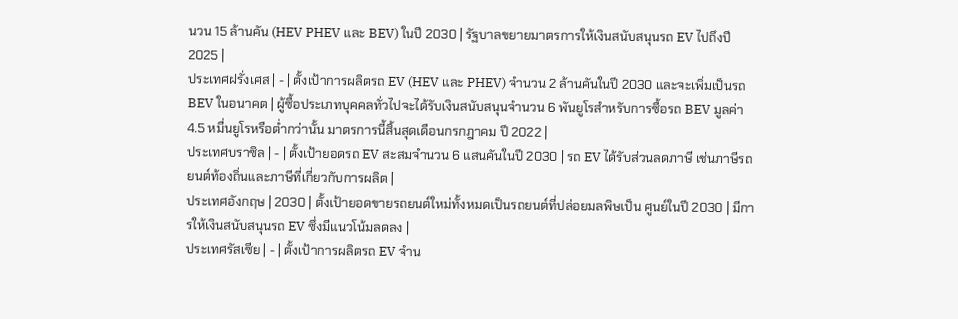นวน 15 ล้านคัน (HEV PHEV และ BEV) ในปี 2030 | รัฐบาลขยายมาตรการให้เงินสนับสนุนรถ EV ไปถึงปี 2025 |
ประเทศฝรั่งเศส | - | ตั้งเป้าการผลิตรถ EV (HEV และ PHEV) จำนวน 2 ล้านคันในปี 2030 และจะเพิ่มเป็นรถ BEV ในอนาคต | ผู้ซื้อประเภทบุคคลทั่วไปจะได้รับเงินสนับสนุนจำนวน 6 พันยูโรสำหรับการซื้อรถ BEV มูลค่า 4.5 หมื่นยูโรหรือต่ำกว่านั้น มาตรการนี้สิ้นสุดเดือนกรกฎาคม ปี 2022 |
ประเทศบราซิล | - | ตั้งเป้ายอดรถ EV สะสมจำนวน 6 แสนคันในปี 2030 | รถ EV ได้รับส่วนลดภาษี เช่นภาษีรถยนต์ท้องถิ่นและภาษีที่เกี่ยวกับการผลิต |
ประเทศอังกฤษ | 2030 | ตั้งเป้ายอดขายรถยนต์ใหม่ทั้งหมดเป็นรถยนต์ที่ปล่อยมลพิษเป็น ศูนย์ในปี 2030 | มีการให้เงินสนับสนุนรถ EV ซึ่งมีแนวโน้มลดลง |
ประเทศรัสเซีย | - | ตั้งเป้าการผลิตรถ EV จำน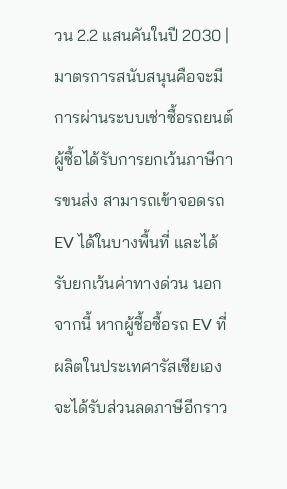วน 2.2 แสนคันในปี 2030 | มาตรการสนับสนุนคือจะมีการผ่านระบบเช่าซื้อรถยนต์ ผู้ซื้อได้รับการยกเว้นภาษีการขนส่ง สามารถเข้าจอดรถ EV ได้ในบางพื้นที่ และได้รับยกเว้นค่าทางด่วน นอกจากนี้ หากผู้ชื้อซื้อรถ EV ที่ผลิตในประเทศารัสเซียเองจะได้รับส่วนลดภาษีอีกราว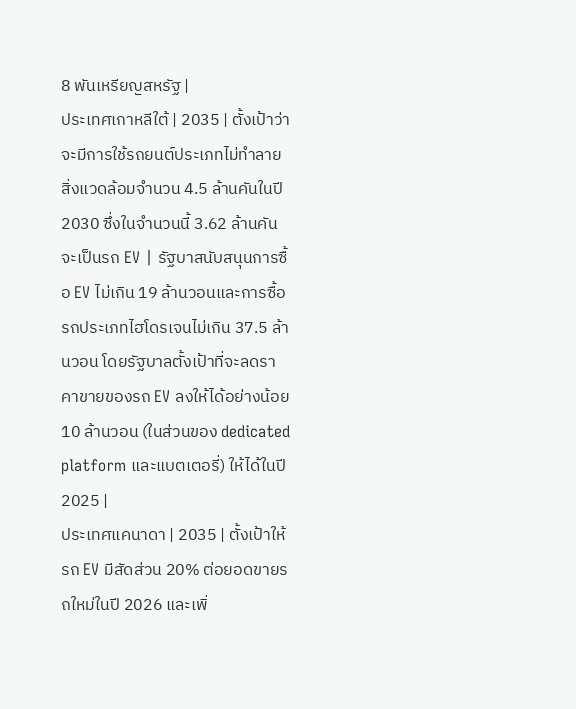8 พันเหรียญสหรัฐ |
ประเทศเกาหลีใต้ | 2035 | ตั้งเป้าว่าจะมีการใช้รถยนต์ประเภทไม่ทำลายสิ่งแวดล้อมจำนวน 4.5 ล้านคันในปี 2030 ซึ่งในจำนวนนี้ 3.62 ล้านคันจะเป็นรถ EV | รัฐบาสนับสนุนการซื้อ EV ไม่เกิน 19 ล้านวอนและการซื้อรถประเภทไฮโดรเจนไม่เกิน 37.5 ล้านวอน โดยรัฐบาลตั้งเป้าที่จะลดราคาขายของรถ EV ลงให้ได้อย่างน้อย 10 ล้านวอน (ในส่วนของ dedicated platform และแบตเตอรี่) ให้ได้ในปี 2025 |
ประเทศแคนาดา | 2035 | ตั้งเป้าให้รถ EV มีสัดส่วน 20% ต่อยอดขายรถใหม่ในปี 2026 และเพิ่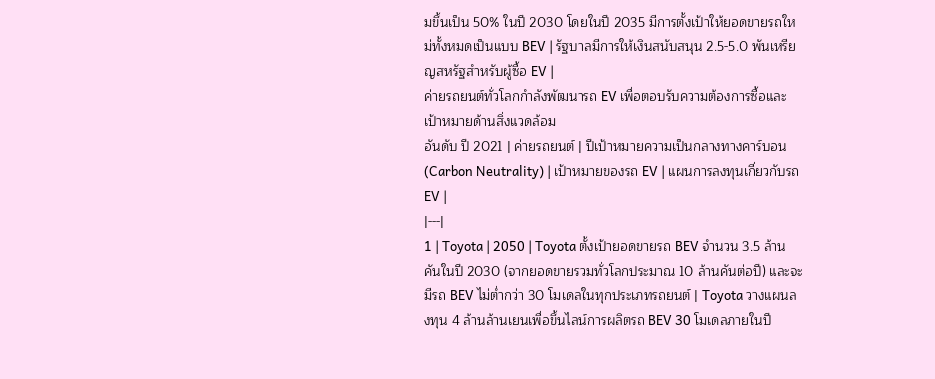มขึ้นเป็น 50% ในปี 2030 โดยในปี 2035 มีการตั้งเป้าให้ยอดขายรถใหม่ทั้งหมดเป็นแบบ BEV | รัฐบาลมีการให้เงินสนับสนุน 2.5-5.0 พันเหรียญสหรัฐสำหรับผู้ซื้อ EV |
ค่ายรถยนต์ทั่วโลกกำลังพัฒนารถ EV เพื่อตอบรับความต้องการซื้อและเป้าหมายด้านสิ่งแวดล้อม
อันดับ ปี 2021 | ค่ายรถยนต์ | ปีเป้าหมายความเป็นกลางทางคาร์บอน (Carbon Neutrality) | เป้าหมายของรถ EV | แผนการลงทุนเกี่ยวกับรถ EV |
|---|
1 | Toyota | 2050 | Toyota ตั้งเป้ายอดขายรถ BEV จำนวน 3.5 ล้านคันในปี 2030 (จากยอดขายรวมทั่วโลกประมาณ 10 ล้านคันต่อปี) และจะมีรถ BEV ไม่ต่ำกว่า 30 โมเดลในทุกประเภทรถยนต์ | Toyota วางแผนลงทุน 4 ล้านล้านเยนเพื่อขึ้นไลน์การผลิตรถ BEV 30 โมเดลภายในปี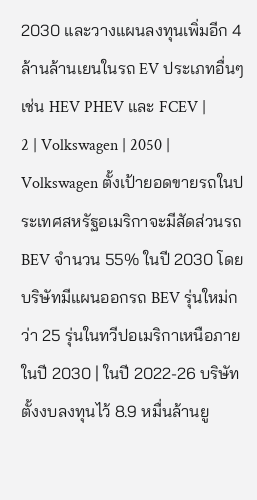2030 และวางแผนลงทุนเพิ่มอีก 4 ล้านล้านเยนในรถ EV ประเภทอื่นๆ เช่น HEV PHEV และ FCEV |
2 | Volkswagen | 2050 | Volkswagen ตั้งเป้ายอดขายรถในประเทศสหรัฐอเมริกาจะมีสัดส่วนรถ BEV จำนวน 55% ในปี 2030 โดยบริษัทมีแผนออกรถ BEV รุ่นใหม่กว่า 25 รุ่นในทวีปอเมริกาเหนือภายในปี 2030 | ในปี 2022-26 บริษัทตั้งงบลงทุนไว้ 8.9 หมื่นล้านยู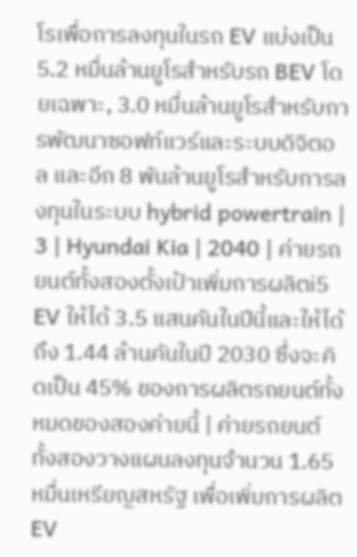โรเพื่อการลงทุนในรถ EV แบ่งเป็น 5.2 หมื่นล้านยูโรสำหรับรถ BEV โดยเฉพาะ, 3.0 หมื่นล้านยูโรสำหรับการพัฒนาซอฟท์แวร์และระบบดิจิตอล และอีก 8 พันล้านยูโรสำหรับการลงทุนในระบบ hybrid powertrain |
3 | Hyundai Kia | 2040 | ค่ายรถยนต์ทั้งสองตั้งเป้าเพิ่มการผลิตi5 EV ให้ได้ 3.5 แสนคันในปีนี้และให้ได้ถึง 1.44 ล้านคันในปี 2030 ซึ่งจะคิดเป็น 45% ของการผลิตรถยนต์ทั้งหมดของสองค่ายนี้ | ค่ายรถยนต์ทั้งสองวางแผนลงทุนจำนวน 1.65 หมื่นเหรียญสหรัฐ เพื่อเพิ่มการผลิต EV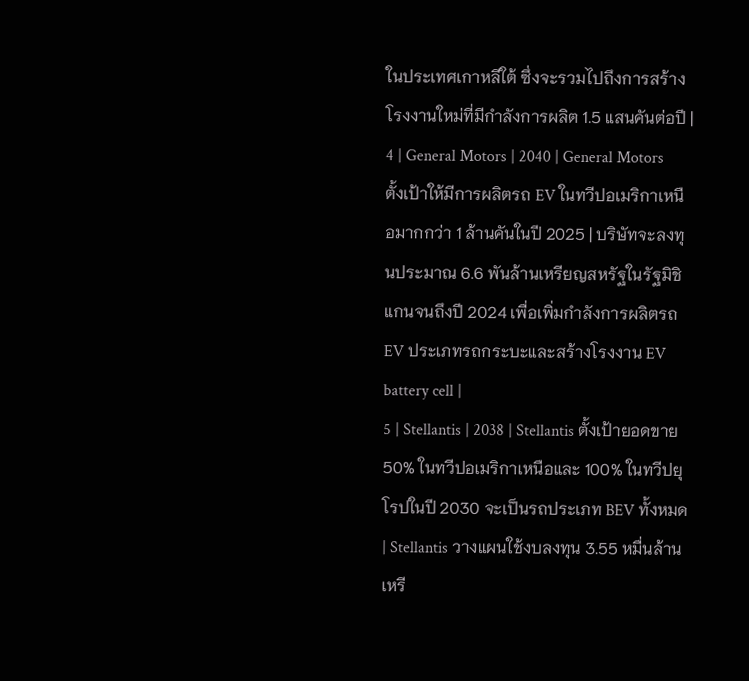ในประเทศเกาหลีใต้ ซึ่งจะรวมไปถึงการสร้างโรงงานใหม่ที่มีกำลังการผลิต 1.5 แสนคันต่อปี |
4 | General Motors | 2040 | General Motors ตั้งเป้าให้มีการผลิตรถ EV ในทวีปอเมริกาเหนือมากกว่า 1 ล้านคันในปี 2025 | บริษัทจะลงทุนประมาณ 6.6 พันล้านเหรียญสหรัฐในรัฐมิชิแกนจนถึงปี 2024 เพื่อเพิ่มกำลังการผลิตรถ EV ประเภทรถกระบะและสร้างโรงงาน EV battery cell |
5 | Stellantis | 2038 | Stellantis ตั้งเป้ายอดขาย 50% ในทวีปอเมริกาเหนือและ 100% ในทวีปยุโรปในปี 2030 จะเป็นรถประเภท BEV ทั้งหมด | Stellantis วางแผนใช้งบลงทุน 3.55 หมื่นล้านเหรี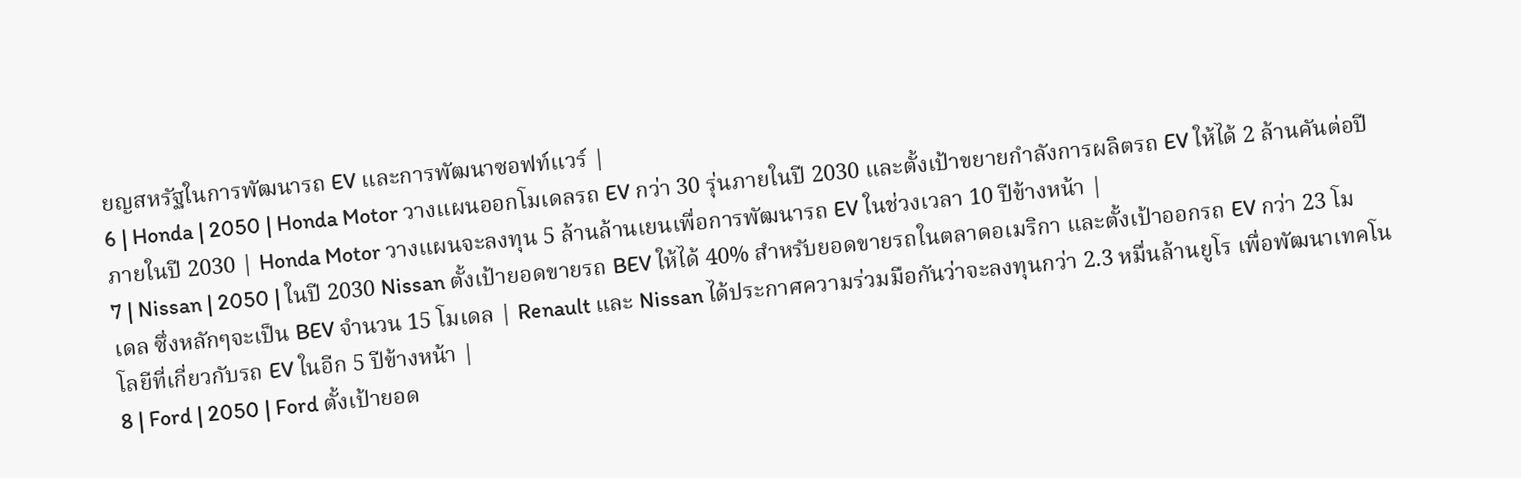ยญสหรัฐในการพัฒนารถ EV และการพัฒนาซอฟท์แวร์ |
6 | Honda | 2050 | Honda Motor วางแผนออกโมเดลรถ EV กว่า 30 รุ่นภายในปี 2030 และตั้งเป้าขยายกำลังการผลิตรถ EV ให้ได้ 2 ล้านคันต่อปีภายในปี 2030 | Honda Motor วางแผนจะลงทุน 5 ล้านล้านเยนเพื่อการพัฒนารถ EV ในช่วงเวลา 10 ปีข้างหน้า |
7 | Nissan | 2050 | ในปี 2030 Nissan ตั้งเป้ายอดขายรถ BEV ให้ได้ 40% สำหรับยอดขายรถในตลาดอเมริกา และตั้งเป้าออกรถ EV กว่า 23 โมเดล ซึ่งหลักๆจะเป็น BEV จำนวน 15 โมเดล | Renault และ Nissan ได้ประกาศความร่วมมือกันว่าจะลงทุนกว่า 2.3 หมื่นล้านยูโร เพื่อพัฒนาเทคโนโลยีที่เกี่ยวกับรถ EV ในอีก 5 ปีข้างหน้า |
8 | Ford | 2050 | Ford ตั้งเป้ายอด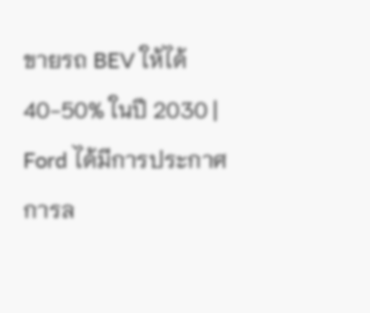ขายรถ BEV ให้ได้ 40-50% ในปี 2030 | Ford ได้มีการประกาศการล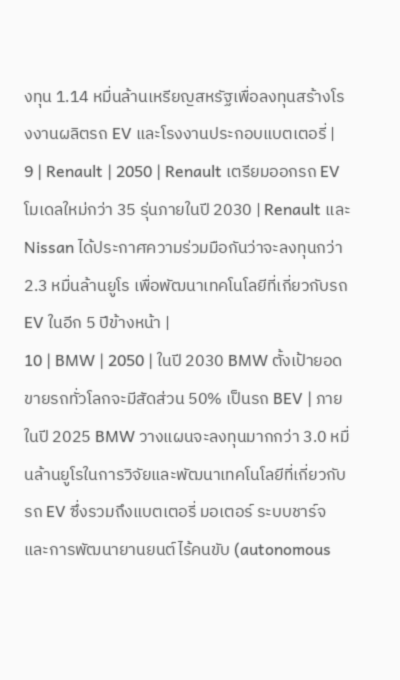งทุน 1.14 หมื่นล้านเหรียญสหรัฐเพื่อลงทุนสร้างโรงงานผลิตรถ EV และโรงงานประกอบแบตเตอรี่ |
9 | Renault | 2050 | Renault เตรียมออกรถ EV โมเดลใหม่กว่า 35 รุ่นภายในปี 2030 | Renault และ Nissan ได้ประกาศความร่วมมือกันว่าจะลงทุนกว่า 2.3 หมื่นล้านยูโร เพื่อพัฒนาเทคโนโลยีที่เกี่ยวกับรถ EV ในอีก 5 ปีข้างหน้า |
10 | BMW | 2050 | ในปี 2030 BMW ตั้งเป้ายอดขายรถทั่วโลกจะมีสัดส่วน 50% เป็นรถ BEV | ภายในปี 2025 BMW วางแผนจะลงทุนมากกว่า 3.0 หมื่นล้านยูโรในการวิจัยและพัฒนาเทคโนโลยีที่เกี่ยวกับรถ EV ซึ่งรวมถึงแบตเตอรี่ มอเตอร์ ระบบชาร์จ และการพัฒนายานยนต์ไร้คนขับ (autonomous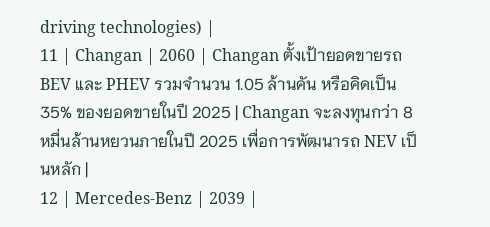driving technologies) |
11 | Changan | 2060 | Changan ตั้งเป้ายอดขายรถ BEV และ PHEV รวมจำนวน 1.05 ล้านคัน หรือคิดเป็น 35% ของยอดขายในปี 2025 | Changan จะลงทุนกว่า 8 หมื่นล้านหยวนภายในปี 2025 เพื่อการพัฒนารถ NEV เป็นหลัก |
12 | Mercedes-Benz | 2039 |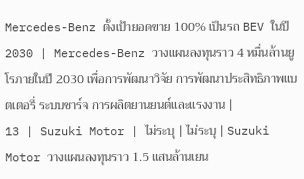Mercedes-Benz ตั้งเป้ายอดขาย 100% เป็นรถ BEV ในปี 2030 | Mercedes-Benz วางแผนลงทุนราว 4 หมื่นล้านยูโรภายในปี 2030 เพื่อการพัฒนาวิจัย การพัฒนาประสิทธิภาพแบตเตอรี่ ระบบชาร์จ การผลิตยานยนต์และแรงงาน |
13 | Suzuki Motor | ไม่ระบุ | ไม่ระบุ | Suzuki Motor วางแผนลงทุนราว 1.5 แสนล้านเยน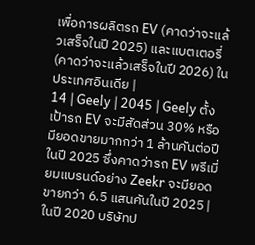เพื่อการผลิตรถ EV (คาดว่าจะแล้วเสร็จในปี 2025) และแบตเตอรี่ (คาดว่าจะแล้วเสร็จในปี 2026) ในประเทศอินเดีย |
14 | Geely | 2045 | Geely ตั้งเป้ารถ EV จะมีสัดส่วน 30% หรือมียอดขายมากกว่า 1 ล้านคันต่อปีในปี 2025 ซึ่งคาดว่ารถ EV พรีเมี่ยมแบรนด์อย่าง Zeekr จะมียอดขายกว่า 6.5 แสนคันในปี 2025 | ในปี 2020 บริษัทป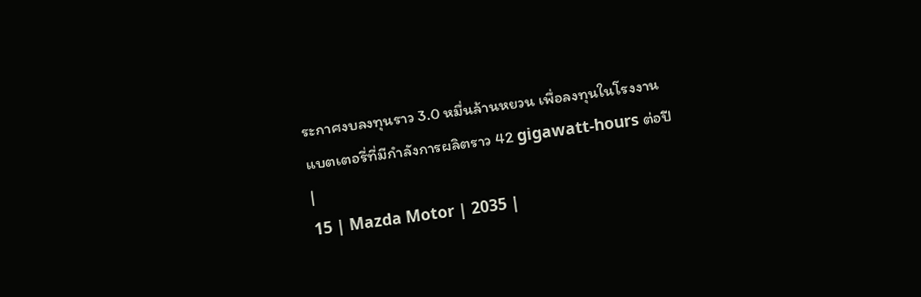ระกาศงบลงทุนราว 3.0 หมื่นล้านหยวน เพื่อลงทุนในโรงงานแบตเตอรี่ที่มีกำลังการผลิตราว 42 gigawatt-hours ต่อปี |
15 | Mazda Motor | 2035 |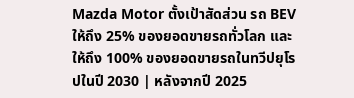Mazda Motor ตั้งเป้าสัดส่วน รถ BEV ให้ถึง 25% ของยอดขายรถทั่วโลก และให้ถึง 100% ของยอดขายรถในทวีปยุโรปในปี 2030 | หลังจากปี 2025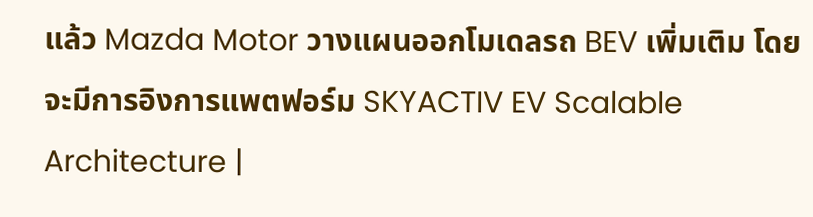แล้ว Mazda Motor วางแผนออกโมเดลรถ BEV เพิ่มเติม โดยจะมีการอิงการแพตฟอร์ม SKYACTIV EV Scalable Architecture |